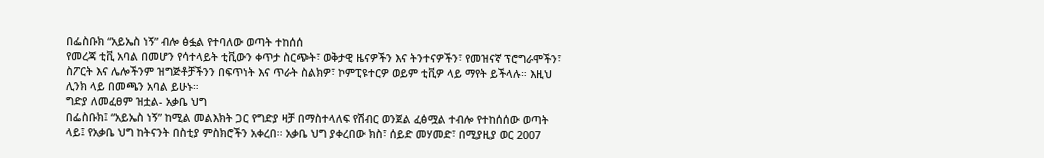በፌስቡክ “አይኤስ ነኝ” ብሎ ፅፏል የተባለው ወጣት ተከሰሰ
የመረጃ ቲቪ አባል በመሆን የሳተላይት ቲቪውን ቀጥታ ስርጭት፣ ወቅታዊ ዜናዎችን እና ትንተናዎችን፣ የመዝናኛ ፕሮግራሞችን፣ ስፖርት እና ሌሎችንም ዝግጅቶቻችንን በፍጥነት እና ጥራት ስልክዎ፣ ኮምፒዩተርዎ ወይም ቲቪዎ ላይ ማየት ይችላሉ። እዚህ ሊንክ ላይ በመጫን አባል ይሁኑ።
ግድያ ለመፈፀም ዝቷል- አቃቤ ህግ
በፌስቡክ፤ “አይኤስ ነኝ” ከሚል መልእክት ጋር የግድያ ዛቻ በማስተላለፍ የሽብር ወንጀል ፈፅሟል ተብሎ የተከሰሰው ወጣት ላይ፤ የአቃቤ ህግ ከትናንት በስቲያ ምስክሮችን አቀረበ፡፡ አቃቤ ህግ ያቀረበው ክስ፣ ሰይድ መሃመድ፣ በሚያዚያ ወር 2007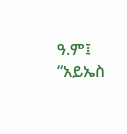ዓ.ም፤ “አይኤስ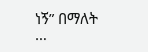ነኝ” በማለት
…